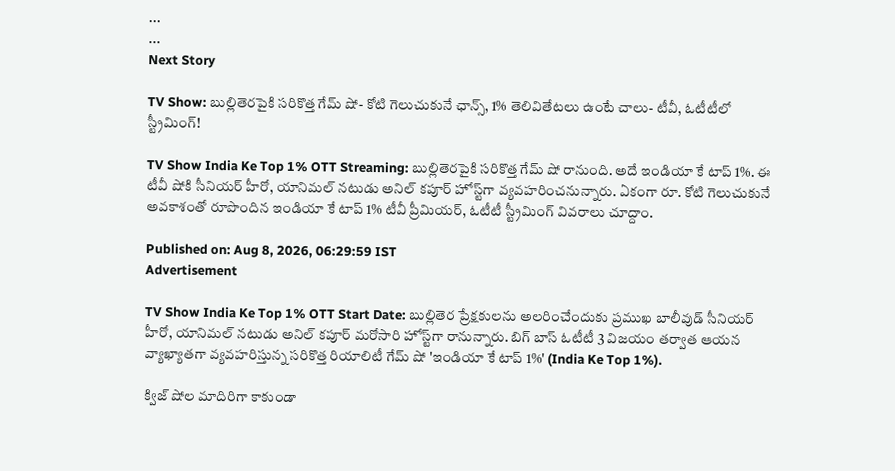...
...
Next Story

TV Show: బుల్లితెరపైకి సరికొత్త గేమ్ షో- కోటి గెలుచుకునే ఛాన్స్, 1% తెలివితేటలు ఉంటే చాలు- టీవీ, ఓటీటీలో స్ట్రీమింగ్!

TV Show India Ke Top 1% OTT Streaming: బుల్లితెరపైకి సరికొత్త గేమ్ షో రానుంది. అదే ఇండియా కే టాప్ 1%. ఈ టీవీ షోకి సీనియర్ హీరో, యానిమల్ నటుడు అనిల్ కపూర్ హోస్ట్‌గా వ్యవహరించనున్నారు. ఏకంగా రూ. కోటి గెలుచుకునే అవకాశంతో రూపొందిన ఇండియా కే టాప్ 1% టీవీ ప్రీమియర్, ఓటీటీ స్ట్రీమింగ్ వివరాలు చూద్దాం.

Published on: Aug 8, 2026, 06:29:59 IST
Advertisement

TV Show India Ke Top 1% OTT Start Date: బుల్లితెర ప్రేక్షకులను అలరించేందుకు ప్రముఖ బాలీవుడ్ సీనియర్ హీరో, యానిమల్ నటుడు అనిల్ కపూర్ మరోసారి హోస్ట్‌గా రానున్నారు. బిగ్ బాస్ ఓటీటీ 3 విజయం తర్వాత ఆయన వ్యాఖ్యాతగా వ్యవహరిస్తున్న సరికొత్త రియాలిటీ గేమ్ షో 'ఇండియా కే టాప్ 1%' (India Ke Top 1%).

క్విజ్ షోల మాదిరిగా కాకుండా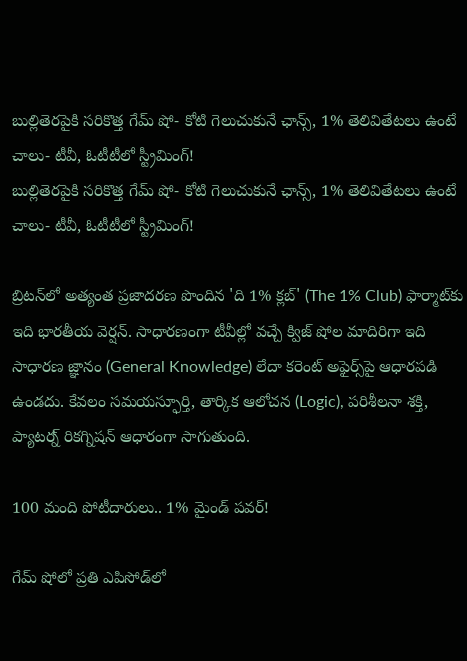బుల్లితెరపైకి సరికొత్త గేమ్ షో- కోటి గెలుచుకునే ఛాన్స్, 1% తెలివితేటలు ఉంటే చాలు- టీవీ, ఓటీటీలో స్ట్రీమింగ్!
బుల్లితెరపైకి సరికొత్త గేమ్ షో- కోటి గెలుచుకునే ఛాన్స్, 1% తెలివితేటలు ఉంటే చాలు- టీవీ, ఓటీటీలో స్ట్రీమింగ్!

బ్రిటన్‌లో అత్యంత ప్రజాదరణ పొందిన 'ది 1% క్లబ్' (The 1% Club) ఫార్మాట్‌కు ఇది భారతీయ వెర్షన్. సాధారణంగా టీవీల్లో వచ్చే క్విజ్ షోల మాదిరిగా ఇది సాధారణ జ్ఞానం (General Knowledge) లేదా కరెంట్ అఫైర్స్‌పై ఆధారపడి ఉండదు. కేవలం సమయస్ఫూర్తి, తార్కిక ఆలోచన (Logic), పరిశీలనా శక్తి, ప్యాటర్న్ రికగ్నిషన్ ఆధారంగా సాగుతుంది.

100 మంది పోటీదారులు.. 1% మైండ్ పవర్!

గేమ్ షోలో ప్రతి ఎపిసోడ్‌లో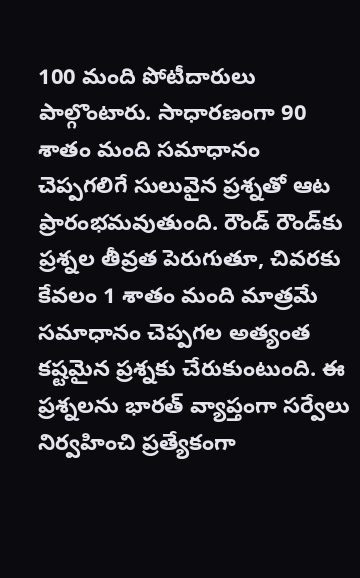100 మంది పోటీదారులు పాల్గొంటారు. సాధారణంగా 90 శాతం మంది సమాధానం చెప్పగలిగే సులువైన ప్రశ్నతో ఆట ప్రారంభమవుతుంది. రౌండ్ రౌండ్‌కు ప్రశ్నల తీవ్రత పెరుగుతూ, చివరకు కేవలం 1 శాతం మంది మాత్రమే సమాధానం చెప్పగల అత్యంత కష్టమైన ప్రశ్నకు చేరుకుంటుంది. ఈ ప్రశ్నలను భారత్‌ వ్యాప్తంగా సర్వేలు నిర్వహించి ప్రత్యేకంగా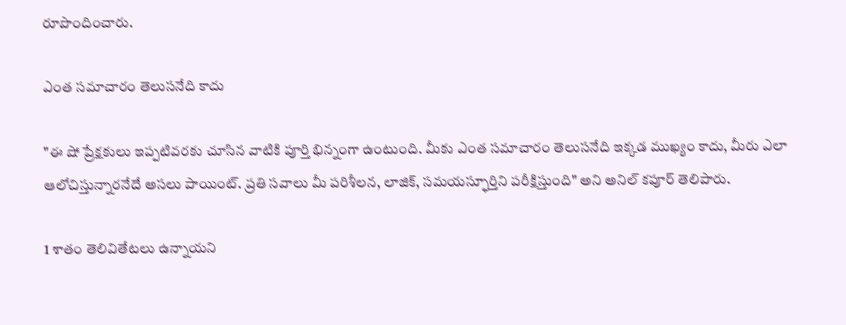రూపొందించారు.

ఎంత సమాచారం తెలుసనేది కాదు

"ఈ షో ప్రేక్షకులు ఇప్పటివరకు చూసిన వాటికి పూర్తి భిన్నంగా ఉంటుంది. మీకు ఎంత సమాచారం తెలుసనేది ఇక్కడ ముఖ్యం కాదు, మీరు ఎలా ఆలోచిస్తున్నారనేదే అసలు పాయింట్. ప్రతి సవాలు మీ పరిశీలన, లాజిక్, సమయస్ఫూర్తిని పరీక్షిస్తుంది" అని అనిల్ కపూర్ తెలిపారు.

1 శాతం తెలివితేటలు ఉన్నాయని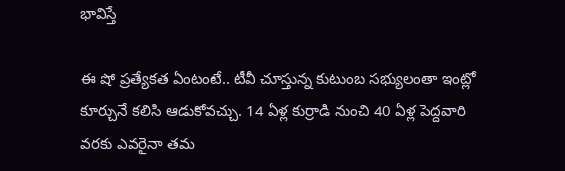భావిస్తే

ఈ షో ప్రత్యేకత ఏంటంటే.. టీవీ చూస్తున్న కుటుంబ సభ్యులంతా ఇంట్లో కూర్చునే కలిసి ఆడుకోవచ్చు. 14 ఏళ్ల కుర్రాడి నుంచి 40 ఏళ్ల పెద్దవారి వరకు ఎవరైనా తమ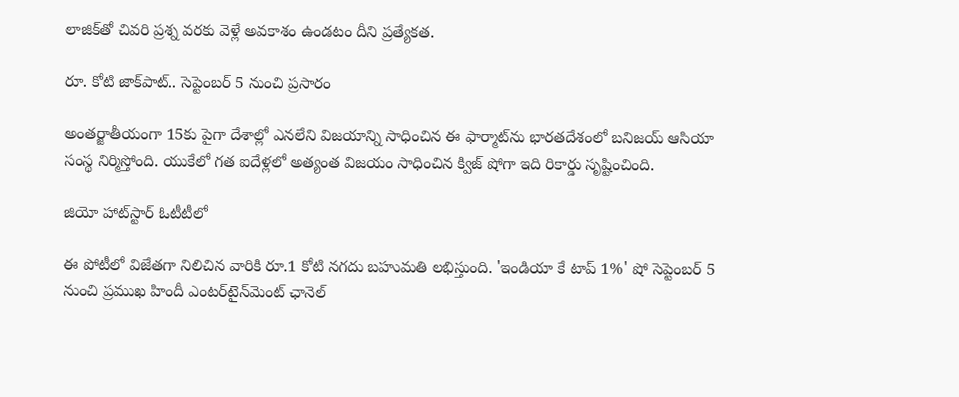లాజిక్‌తో చివరి ప్రశ్న వరకు వెళ్లే అవకాశం ఉండటం దీని ప్రత్యేకత.

రూ. కోటి జాక్‌పాట్.. సెప్టెంబర్ 5 నుంచి ప్రసారం

అంతర్జాతీయంగా 15కు పైగా దేశాల్లో ఎనలేని విజయాన్ని సాధించిన ఈ ఫార్మాట్‌ను భారతదేశంలో బనిజయ్ ఆసియా సంస్థ నిర్మిస్తోంది. యుకేలో గత ఐదేళ్లలో అత్యంత విజయం సాధించిన క్విజ్ షోగా ఇది రికార్డు సృష్టించింది.

జియో హాట్‌స్టార్ ఓటీటీలో

ఈ పోటీలో విజేతగా నిలిచిన వారికి రూ.1 కోటి నగదు బహుమతి లభిస్తుంది. 'ఇండియా కే టాప్ 1%' షో సెప్టెంబర్ 5 నుంచి ప్రముఖ హిందీ ఎంటర్‌టైన్‌మెంట్ ఛానెల్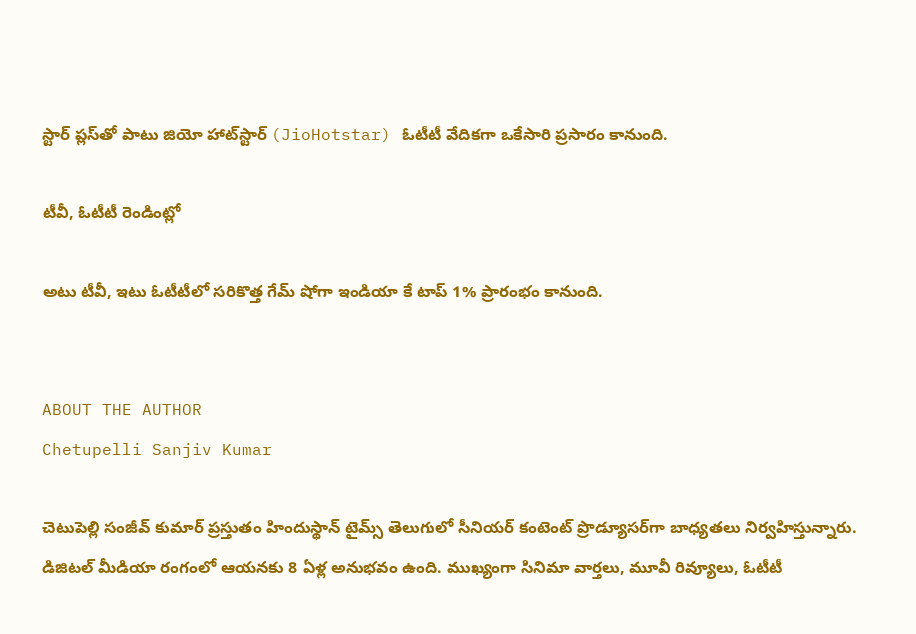స్టార్ ప్లస్‌తో పాటు జియో హాట్‌స్టార్ (JioHotstar) ఓటీటీ వేదికగా ఒకేసారి ప్రసారం కానుంది.

టీవీ, ఓటీటీ రెండింట్లో

అటు టీవీ, ఇటు ఓటీటీలో సరికొత్త గేమ్ షోగా ఇండియా కే టాప్ 1% ప్రారంభం కానుంది.


ABOUT THE AUTHOR
Chetupelli Sanjiv Kumar

చెటుపెల్లి సంజీవ్ కుమార్ ప్రస్తుతం హిందుస్థాన్ టైమ్స్ తెలుగులో సీనియర్ కంటెంట్ ప్రొడ్యూసర్‌గా బాధ్యతలు నిర్వహిస్తున్నారు. డిజిటల్ మీడియా రంగంలో ఆయనకు 8 ఏళ్ల అనుభవం ఉంది. ముఖ్యంగా సినిమా వార్తలు, మూవీ రివ్యూలు, ఓటీటీ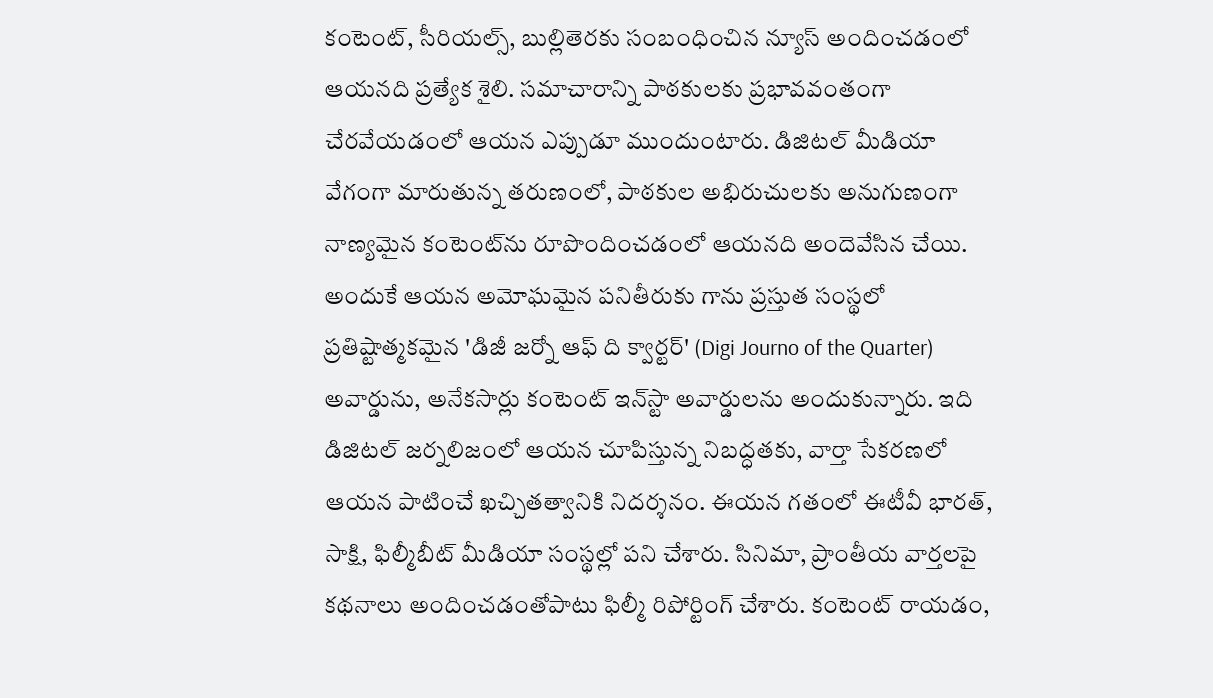కంటెంట్, సీరియల్స్, బుల్లితెరకు సంబంధించిన న్యూస్ అందించడంలో ఆయనది ప్రత్యేక శైలి. సమాచారాన్ని పాఠకులకు ప్రభావవంతంగా చేరవేయడంలో ఆయన ఎప్పుడూ ముందుంటారు. డిజిటల్ మీడియా వేగంగా మారుతున్న తరుణంలో, పాఠకుల అభిరుచులకు అనుగుణంగా నాణ్యమైన కంటెంట్‌ను రూపొందించడంలో ఆయనది అందెవేసిన చేయి. అందుకే ఆయన అమోఘమైన పనితీరుకు గాను ప్రస్తుత సంస్థలో ప్రతిష్టాత్మకమైన 'డిజీ జర్నో ఆఫ్ ది క్వార్టర్' (Digi Journo of the Quarter) అవార్డును, అనేకసార్లు కంటెంట్ ఇన్‌స్టా అవార్డులను అందుకున్నారు. ఇది డిజిటల్ జర్నలిజంలో ఆయన చూపిస్తున్న నిబద్ధతకు, వార్తా సేకరణలో ఆయన పాటించే ఖచ్చితత్వానికి నిదర్శనం. ఈయన గతంలో ఈటీవీ భారత్, సాక్షి, ఫిల్మీబీట్ మీడియా సంస్థల్లో పని చేశారు. సినిమా, ప్రాంతీయ వార్తలపై కథనాలు అందించడంతోపాటు ఫిల్మీ రిపోర్టింగ్ చేశారు. కంటెంట్ రాయడం,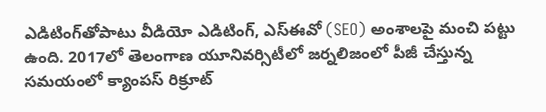ఎడిటింగ్‌తోపాటు వీడియో ఎడిటింగ్, ఎస్‌ఈవో (SEO) అంశాలపై మంచి పట్టు ఉంది. 2017లో తెలంగాణ యూనివర్సిటీలో జర్నలిజంలో పీజీ చేస్తున్న సమయంలో క్యాంపస్ రిక్రూట్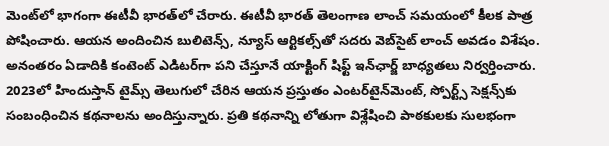మెంట్‌లో భాగంగా ఈటీవీ భారత్‌లో చేరారు. ఈటీవీ భారత్ తెలంగాణ లాంచ్ సమయంలో కీలక పాత్ర పోషించారు. ఆయన అందించిన బులిటెన్స్, న్యూస్ ఆర్టికల్స్‌తో సదరు వెబ్‌సైట్ లాంచ్ అవడం విశేషం. అనంతరం ఏడాదికి కంటెంట్ ఎడిటర్‌గా పని చేస్తూనే యాక్టింగ్ షిఫ్ట్ ఇన్‌ఛార్జ్ బాధ్యతలు నిర్వర్తించారు. 2023లో హిందుస్తాన్ టైమ్స్ తెలుగులో చేరిన ఆయన ప్రస్తుతం ఎంటర్‌టైన్‌మెంట్, స్పోర్ట్స్ సెక్షన్స్‌కు సంబంధించిన కథనాలను అందిస్తున్నారు. ప్రతి కథనాన్ని లోతుగా విశ్లేషించి పాఠకులకు సులభంగా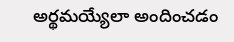అర్థమయ్యేలా అందించడం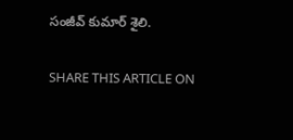సంజీవ్ కుమార్ శైలి.

SHARE THIS ARTICLE ON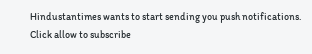Hindustantimes wants to start sending you push notifications. Click allow to subscribe